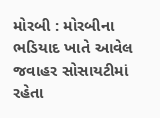મોરબી : મોરબીના ભડિયાદ ખાતે આવેલ જવાહર સોસાયટીમાં રહેતા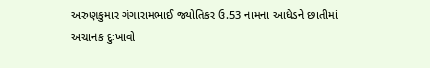અરુણકુમાર ગંગારામભાઈ જ્યોતિકર ઉ.53 નામના આધેડને છાતીમાં અચાનક દુઃખાવો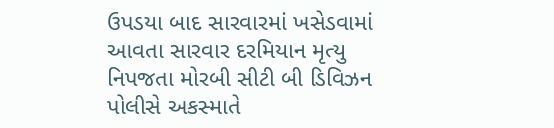ઉપડયા બાદ સારવારમાં ખસેડવામાં આવતા સારવાર દરમિયાન મૃત્યુ નિપજતા મોરબી સીટી બી ડિવિઝન પોલીસે અકસ્માતે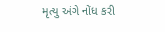મૃત્યુ અંગે નોંધ કરી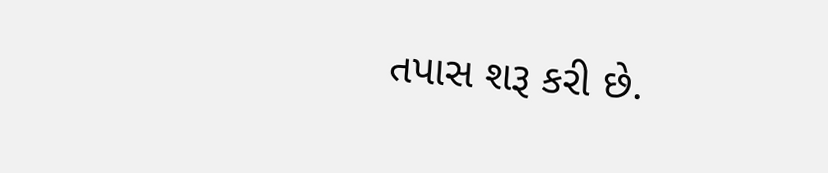તપાસ શરૂ કરી છે.